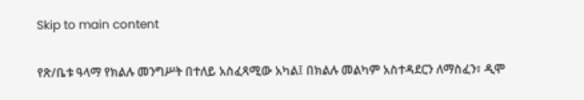Skip to main content

የጽ/ቤቱ ዓላማ የክልሉ መንግሥት በተለይ አስፈጻሚው አካል፤ በክልሉ መልካም አስተዳደርን ለማስፈን፣ ዲሞ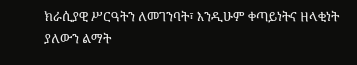ክራሲያዊ ሥርዓትን ለመገንባት፣ እንዲሁም ቀጣይነትና ዘላቂነት ያለውን ልማት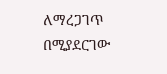ለማረጋገጥ በሚያደርገው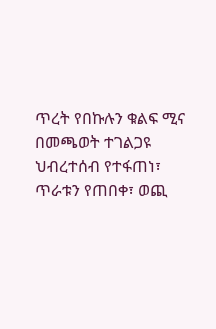ጥረት የበኩሉን ቁልፍ ሚና በመጫወት ተገልጋዩ ህብረተሰብ የተፋጠነ፣ ጥራቱን የጠበቀ፣ ወጪ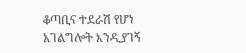ቆጣቢና ተደራሽ የሆነ አገልግሎት እንዲያገኝ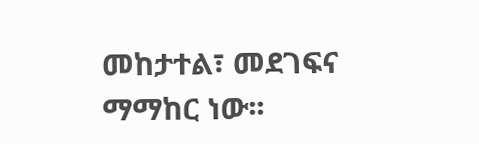መከታተል፣ መደገፍና ማማከር ነው፡፡